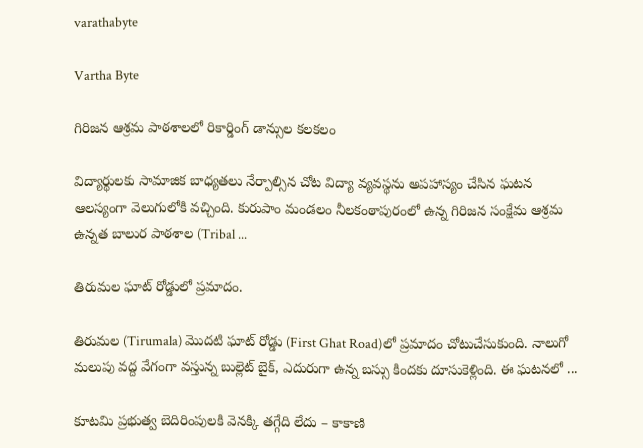varathabyte

Vartha Byte

గిరిజన ఆశ్రమ పాఠశాలలో రికార్డింగ్ డాన్సుల కలకలం

విద్యార్థులకు సామాజిక బాధ్యతలు నేర్పాల్సిన చోట విద్యా వ్యవస్థను అపహాస్యం చేసిన ఘటన ఆలస్యంగా వెలుగులోకి వచ్చింది. కురుపాం మండలం నీలకంఠాపురంలో ఉన్న గిరిజన సంక్షేమ ఆశ్రమ ఉన్నత బాలుర పాఠశాల (Tribal ...

తిరుమల ఘాట్ రోడ్డులో ప్రమాదం.

తిరుమల (Tirumala) మొదటి ఘాట్ రోడ్డు (First Ghat Road)లో ప్రమాదం చోటుచేసుకుంది. నాలుగో మలుపు వద్ద వేగంగా వస్తున్న బుల్లెట్ బైక్, ఎదురుగా ఉన్న బస్సు కిందకు దూసుకెళ్లింది. ఈ ఘటనలో ...

కూటమి ప్రభుత్వ బెదిరింపులకి వెనక్కి తగ్గేది లేదు – కాకాణి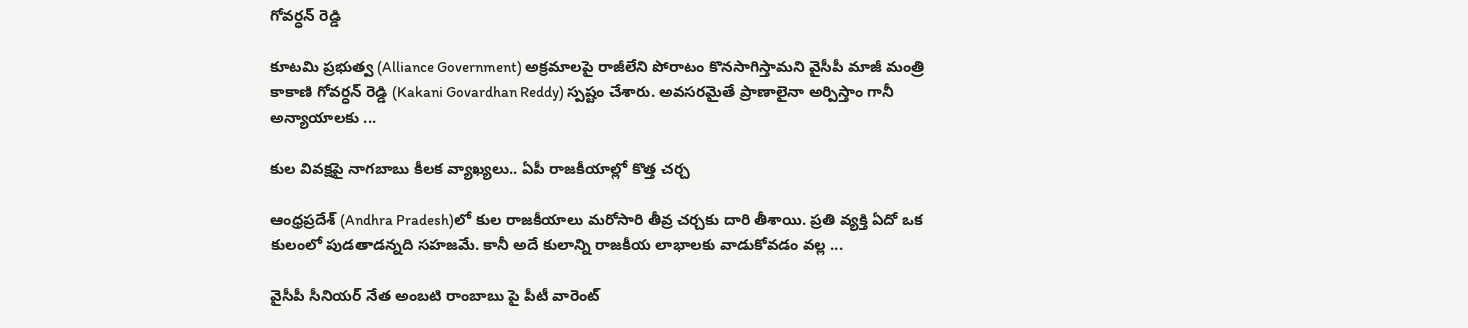గోవర్ధన్ రెడ్డి

కూటమి ప్రభుత్వ (Alliance Government) అక్రమాలపై రాజీలేని పోరాటం కొనసాగిస్తామని వైసీపీ మాజీ మంత్రి కాకాణి గోవర్ధన్ రెడ్డి (Kakani Govardhan Reddy) స్పష్టం చేశారు. అవసరమైతే ప్రాణాలైనా అర్పిస్తాం గానీ అన్యాయాలకు ...

కుల వివక్షపై నాగబాబు కీలక వ్యాఖ్యలు.. ఏపీ రాజకీయాల్లో కొత్త చర్చ

ఆంధ్రప్రదేశ్‌ (Andhra Pradesh)లో కుల రాజకీయాలు మరోసారి తీవ్ర చర్చకు దారి తీశాయి. ప్రతి వ్యక్తి ఏదో ఒక కులంలో పుడతాడన్నది సహజమే. కానీ అదే కులాన్ని రాజకీయ లాభాలకు వాడుకోవడం వల్ల ...

వైసీపీ సీనియర్ నేత అంబటి రాంబాబు పై పీటీ వారెంట్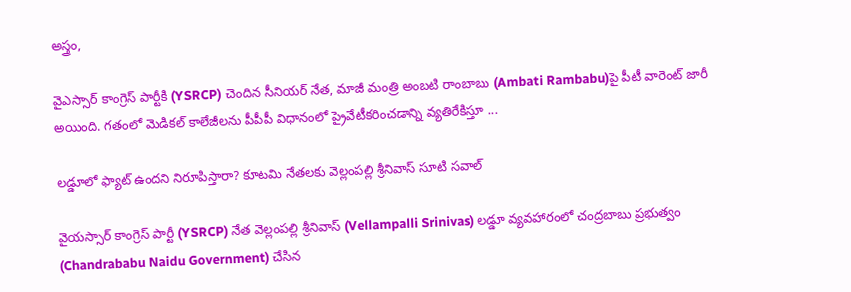అస్త్రం,

వైఎస్సార్ కాంగ్రెస్ పార్టీకి (YSRCP) చెందిన సీనియర్ నేత, మాజీ మంత్రి అంబటి రాంబాబు (Ambati Rambabu)పై పీటీ వారెంట్ జారీ అయింది. గతంలో మెడికల్ కాలేజీలను పీపీపీ విధానంలో ప్రైవేటీకరించడాన్ని వ్యతిరేకిస్తూ ...

లడ్డూలో ఫ్యాట్ ఉందని నిరూపిస్తారా? కూటమి నేతలకు వెల్లంపల్లి శ్రీనివాస్ సూటి సవాల్

వైయస్సార్ కాంగ్రెస్ పార్టీ (YSRCP) నేత వెల్లంపల్లి శ్రీనివాస్ (Vellampalli Srinivas) లడ్డూ వ్యవహారంలో చంద్రబాబు ప్రభుత్వం (Chandrababu Naidu Government) చేసిన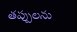తప్పులను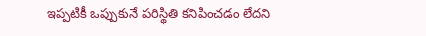ఇప్పటికీ ఒప్పుకునే పరిస్థితి కనిపించడం లేదని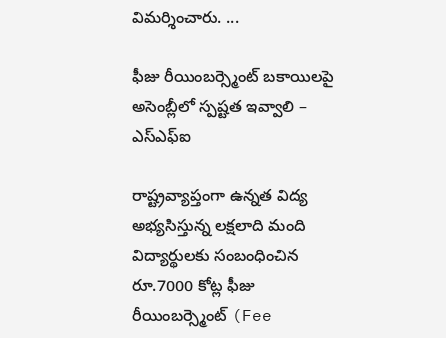విమర్శించారు. ...

ఫీజు రీయింబర్స్మెంట్‌ బకాయిలపై అసెంబ్లీలో స్పష్టత ఇవ్వాలి – ఎస్ఎఫ్ఐ

రాష్ట్రవ్యాప్తంగా ఉన్నత విద్య అభ్యసిస్తున్న లక్షలాది మంది విద్యార్థులకు సంబంధించిన రూ.7000 కోట్ల ఫీజు రీయింబర్స్మెంట్‌ (Fee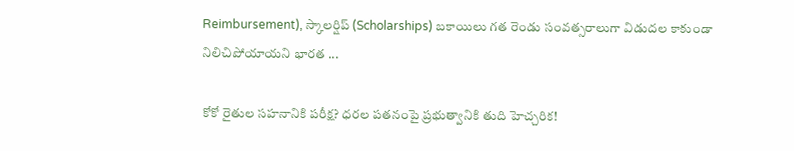Reimbursement), స్కాలర్షిప్‌ (Scholarships) బకాయిలు గత రెండు సంవత్సరాలుగా విడుదల కాకుండా నిలిచిపోయాయని భారత ...

కోకో రైతుల సహనానికి పరీక్ష? ధరల పతనంపై ప్రభుత్వానికి తుది హెచ్చరిక!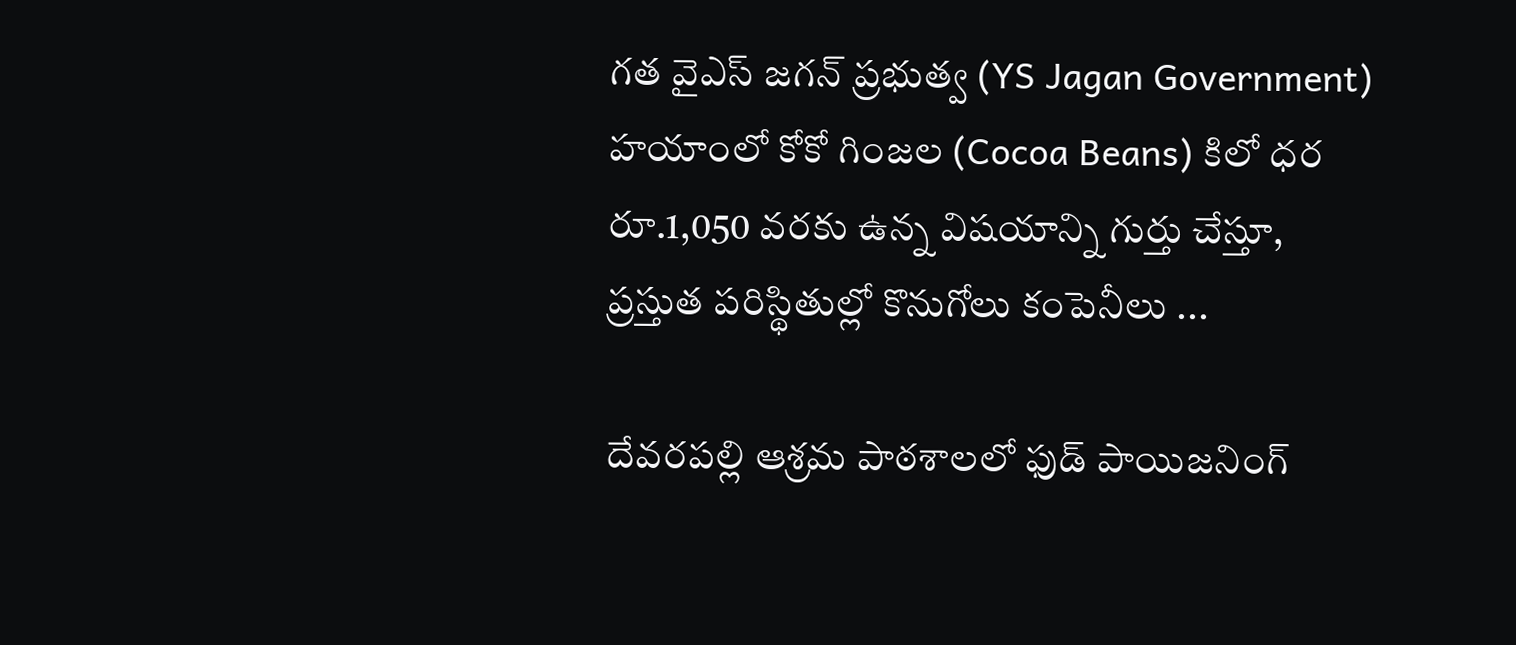గత వైఎస్ జగన్ ప్రభుత్వ (YS Jagan Government) హయాంలో కోకో గింజల (Cocoa Beans) కిలో ధర రూ.1,050 వరకు ఉన్న విషయాన్ని గుర్తు చేస్తూ, ప్రస్తుత పరిస్థితుల్లో కొనుగోలు కంపెనీలు ...

దేవరపల్లి ఆశ్రమ పాఠశాలలో ఫుడ్ పాయిజనింగ్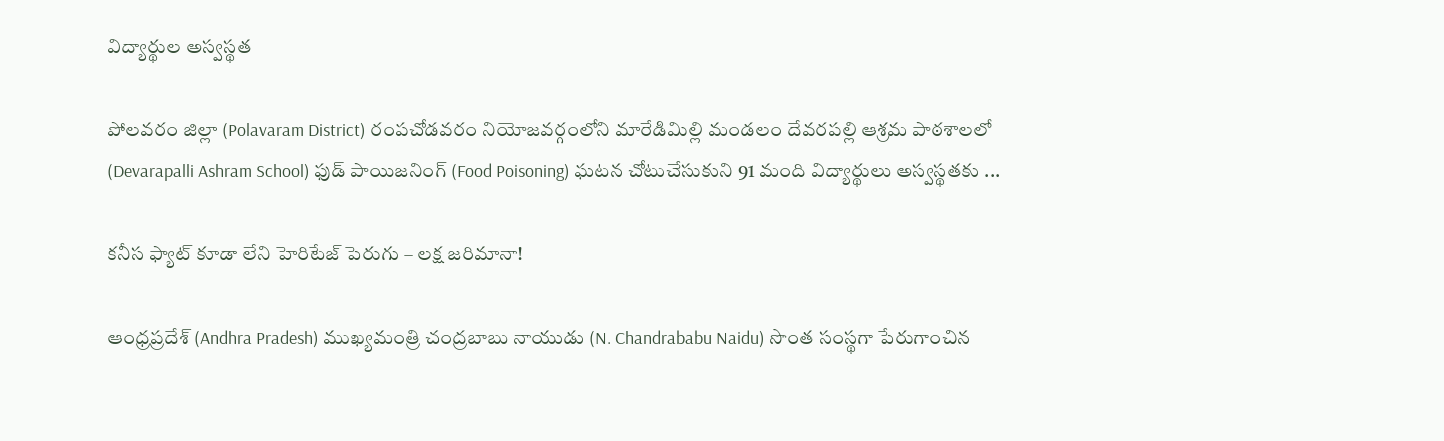విద్యార్థుల అస్వస్థత

పోలవరం జిల్లా (Polavaram District) రంపచోడవరం నియోజవర్గంలోని మారేడిమిల్లి మండలం దేవరపల్లి ఆశ్రమ పాఠశాలలో (Devarapalli Ashram School) ఫుడ్ పాయిజనింగ్ (Food Poisoning) ఘటన చోటుచేసుకుని 91 మంది విద్యార్థులు అస్వస్థతకు ...

కనీస ఫ్యాట్‌ కూడా లేని హెరిటేజ్‌ పెరుగు – లక్ష జరిమానా!

ఆంధ్రప్రదేశ్‌ (Andhra Pradesh) ముఖ్యమంత్రి చంద్రబాబు నాయుడు (N. Chandrababu Naidu) సొంత సంస్థగా పేరుగాంచిన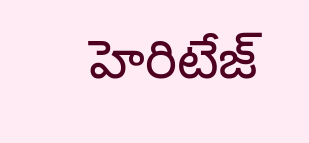హెరిటేజ్‌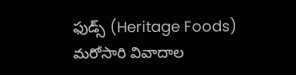ఫుడ్స్‌ (Heritage Foods) మరోసారి వివాదాల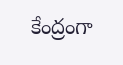కేంద్రంగా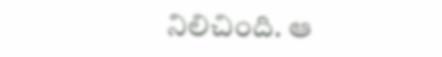నిలిచింది. ఆ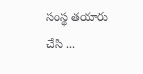సంస్థ తయారు చేసి ...